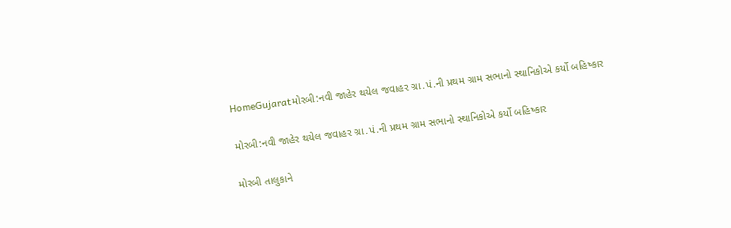HomeGujaratમોરબી:નવી જાહેર થયેલ જવાહર ગ્રા.પં.ની પ્રથમ ગ્રામ સભાનો સ્થાનિકોએ કર્યો બહિષ્કાર

મોરબી:નવી જાહેર થયેલ જવાહર ગ્રા.પં.ની પ્રથમ ગ્રામ સભાનો સ્થાનિકોએ કર્યો બહિષ્કાર

મોરબી તાલુકાને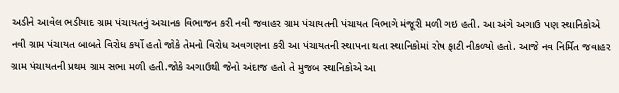અડીને આવેલ ભડીયાદ ગ્રામ પંચાયતનું અચાનક વિભાજન કરી નવી જવાહર ગ્રામ પંચાયતની પંચાયત વિભાગે મંજૂરી મળી ગઇ હતી. આ અંગે અગાઉ પણ સ્થાનિકોએ નવી ગ્રામ પંચાયત બાબતે વિરોધ કર્યો હતો જોકે તેમનો વિરોધ અવગણના કરી આ પંચાયતની સ્થાપના થતા સ્થાનિકોમાં રોષ ફાટી નીકળ્યો હતો. આજે નવ નિર્મિત જવાહર ગ્રામ પંચાયતની પ્રથમ ગ્રામ સભા મળી હતી.જોકે અગાઉથી જેનો અંદાજ હતો તે મુજબ સ્થાનિકોએ આ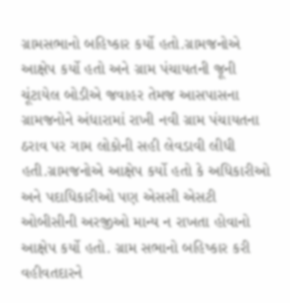ગ્રામસભાનો બહિષ્કાર કર્યો હતો.ગ્રામજનોએ આક્ષેપ કર્યો હતો અને ગ્રામ પંચાયતની જૂની ચૂંટાયેલ બોડીએ જવાહર તેમજ આસપાસના ગ્રામજનોને અંધારામાં રાખી નવી ગ્રામ પંચાયતના ઠરાવ પર ગામ લોકોની સહી લેવડાવી લીધી હતી.ગ્રામજનોએ આક્ષેપ કર્યો હતો કે અધિકારીઓ અને પદાધિકારીઓ પણ એસસી એસટી ઓબીસીની અરજીઓ માન્ય ન રાખતા હોવાનો આક્ષેપ કર્યો હતો. ગ્રામ સભાનો બહિષ્કાર કરી વહીવતદારને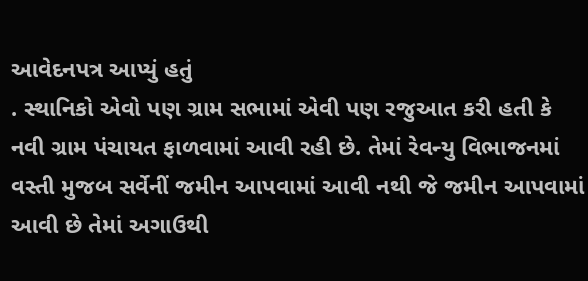આવેદનપત્ર આપ્યું હતું
. સ્થાનિકો એવો પણ ગ્રામ સભામાં એવી પણ રજુઆત કરી હતી કે નવી ગ્રામ પંચાયત ફાળવામાં આવી રહી છે. તેમાં રેવન્યુ વિભાજનમાં વસ્તી મુજબ સર્વેનીં જમીન આપવામાં આવી નથી જે જમીન આપવામાં આવી છે તેમાં અગાઉથી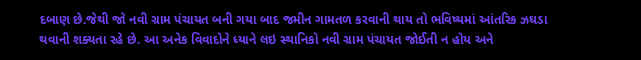દબાણ છે.જેથી જો નવી ગ્રામ પંચાયત બની ગયા બાદ જમીન ગામતળ કરવાની થાય તો ભવિષ્યમાં આંતરિક ઝઘડા થવાની શક્યતા રહે છે. આ અનેક વિવાદોને ધ્યાને લઇ સ્થાનિકો નવી ગ્રામ પંચાયત જોઈતી ન હોય અને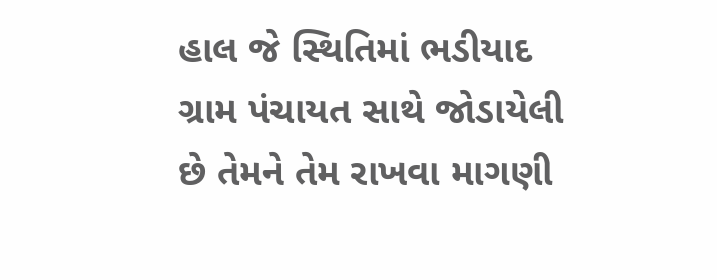હાલ જે સ્થિતિમાં ભડીયાદ ગ્રામ પંચાયત સાથે જોડાયેલી છે તેમને તેમ રાખવા માગણી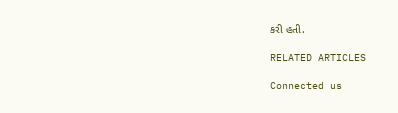કરી હતી.

RELATED ARTICLES

Connected us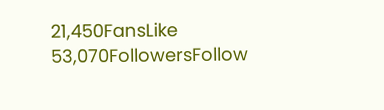21,450FansLike
53,070FollowersFollow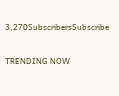3,270SubscribersSubscribe

TRENDING NOW